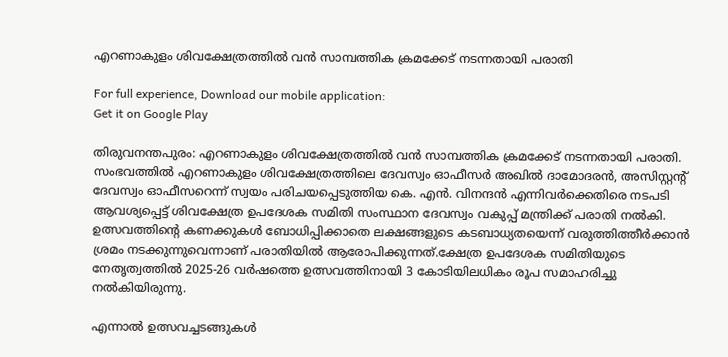എറണാകുളം ശിവക്ഷേത്രത്തിൽ വൻ സാമ്പത്തിക ക്രമക്കേട് നടന്നതായി പരാതി

For full experience, Download our mobile application:
Get it on Google Play

തിരുവനന്തപുരം: എറണാകുളം ശിവക്ഷേത്രത്തിൽ വൻ സാമ്പത്തിക ക്രമക്കേട് നടന്നതായി പരാതി. സംഭവത്തിൽ എറണാകുളം ശിവക്ഷേത്രത്തിലെ ദേവസ്വം ഓഫീസർ അഖിൽ ദാമോദരൻ, അസിസ്റ്റന്റ് ദേവസ്വം ഓഫീസറെന്ന് സ്വയം പരിചയപ്പെടുത്തിയ കെ. എൻ. വിനന്ദൻ എന്നിവർക്കെതിരെ നടപടി ആവശ്യപ്പെട്ട് ശിവക്ഷേത്ര ഉപദേശക സമിതി സംസ്ഥാന ദേവസ്വം വകുപ്പ് മന്ത്രിക്ക് പരാതി നൽകി. ഉത്സവത്തിൻ്റെ കണക്കുകൾ ബോധിപ്പിക്കാതെ ലക്ഷങ്ങളുടെ കടബാധ്യതയെന്ന് വരുത്തിത്തീർക്കാൻ ശ്രമം നടക്കുന്നുവെന്നാണ് പരാതിയിൽ ആരോപിക്കുന്നത്.ക്ഷേത്ര ഉപദേശക സമിതിയുടെ നേതൃത്വത്തിൽ 2025-26 വർഷത്തെ ഉത്സവത്തിനായി 3 കോടിയിലധികം രൂപ സമാഹരിച്ചു നൽകിയിരുന്നു.

എന്നാൽ ഉത്സവച്ചടങ്ങുകൾ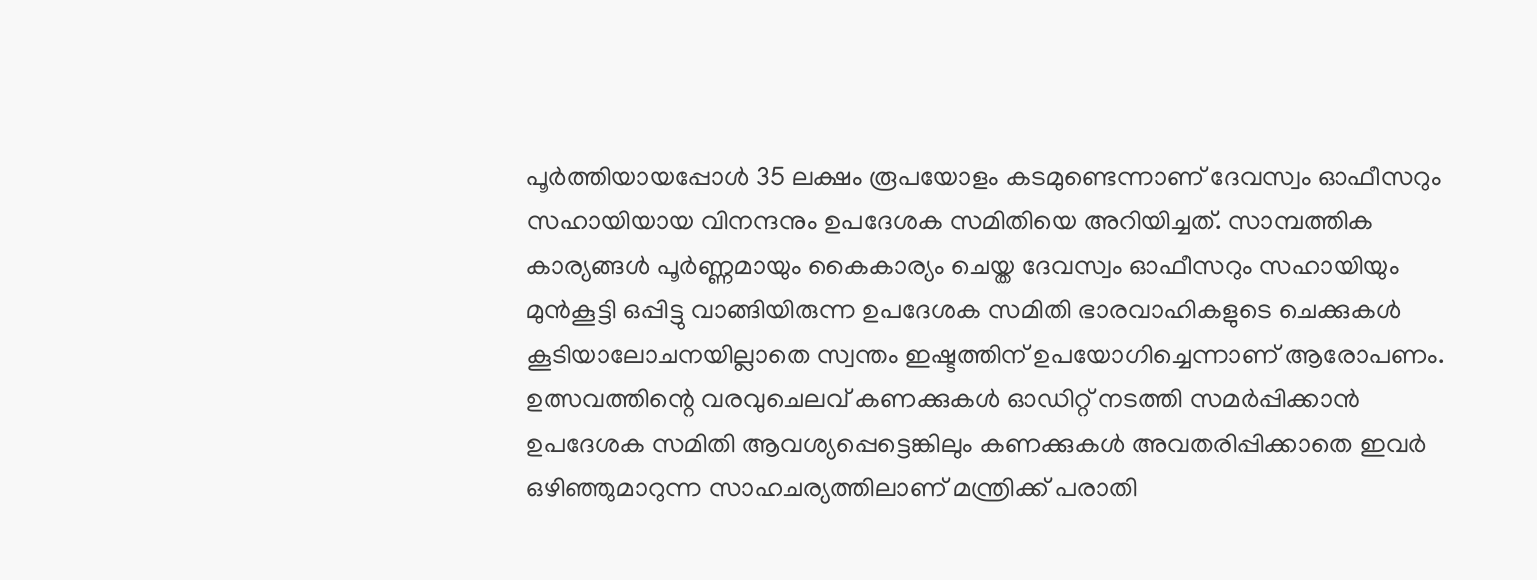പൂർത്തിയായപ്പോൾ 35 ലക്ഷം രൂപയോളം കടമുണ്ടെന്നാണ് ദേവസ്വം ഓഫീസറും സഹായിയായ വിനന്ദനും ഉപദേശക സമിതിയെ അറിയിച്ചത്. സാമ്പത്തിക കാര്യങ്ങൾ പൂർണ്ണമായും കൈകാര്യം ചെയ്ത ദേവസ്വം ഓഫീസറും സഹായിയും മുൻകൂട്ടി ഒപ്പിട്ടു വാങ്ങിയിരുന്ന ഉപദേശക സമിതി ഭാരവാഹികളുടെ ചെക്കുകൾ കൂടിയാലോചനയില്ലാതെ സ്വന്തം ഇഷ്ടത്തിന് ഉപയോഗിച്ചെന്നാണ് ആരോപണം. ഉത്സവത്തിന്റെ വരവുചെലവ് കണക്കുകൾ ഓഡിറ്റ് നടത്തി സമർപ്പിക്കാൻ ഉപദേശക സമിതി ആവശ്യപ്പെട്ടെങ്കിലും കണക്കുകൾ അവതരിപ്പിക്കാതെ ഇവർ ഒഴിഞ്ഞുമാറുന്ന സാഹചര്യത്തിലാണ് മന്ത്രിക്ക് പരാതി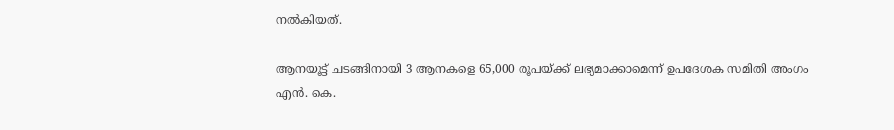നൽകിയത്.

ആനയൂട്ട് ചടങ്ങിനായി 3 ആനകളെ 65,000 രൂപയ്ക്ക് ലഭ്യമാക്കാമെന്ന് ഉപദേശക സമിതി അംഗം എൻ. കെ.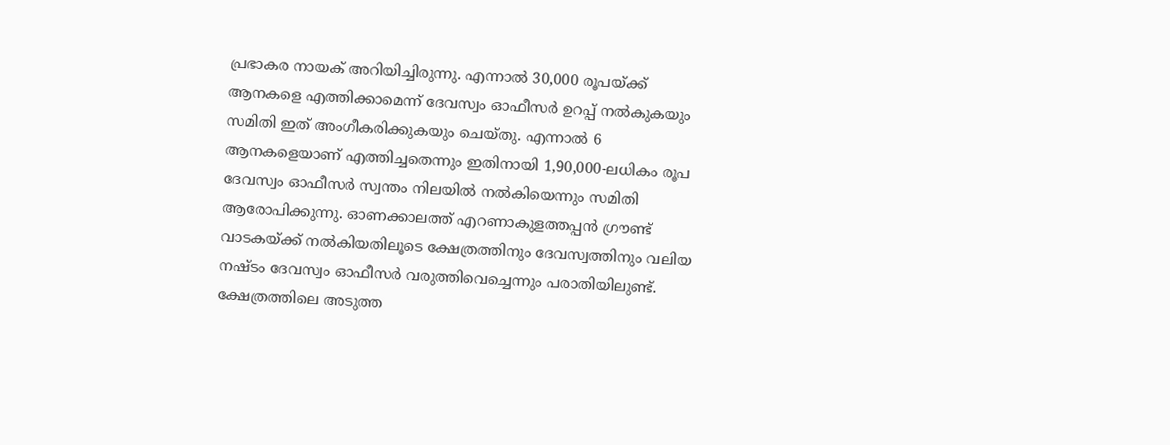പ്രഭാകര നായക് അറിയിച്ചിരുന്നു. എന്നാൽ 30,000 രൂപയ്ക്ക് ആനകളെ എത്തിക്കാമെന്ന് ദേവസ്വം ഓഫീസർ ഉറപ്പ് നൽകുകയും സമിതി ഇത് അംഗീകരിക്കുകയും ചെയ്തു. എന്നാൽ 6 ആനകളെയാണ് എത്തിച്ചതെന്നും ഇതിനായി 1,90,000-ലധികം രൂപ ദേവസ്വം ഓഫീസർ സ്വന്തം നിലയിൽ നൽകിയെന്നും സമിതി ആരോപിക്കുന്നു. ഓണക്കാലത്ത് എറണാകുളത്തപ്പൻ ഗ്രൗണ്ട് വാടകയ്ക്ക് നൽകിയതിലൂടെ ക്ഷേത്രത്തിനും ദേവസ്വത്തിനും വലിയ നഷ്ടം ദേവസ്വം ഓഫീസർ വരുത്തിവെച്ചെന്നും പരാതിയിലുണ്ട്. ക്ഷേത്രത്തിലെ അടുത്ത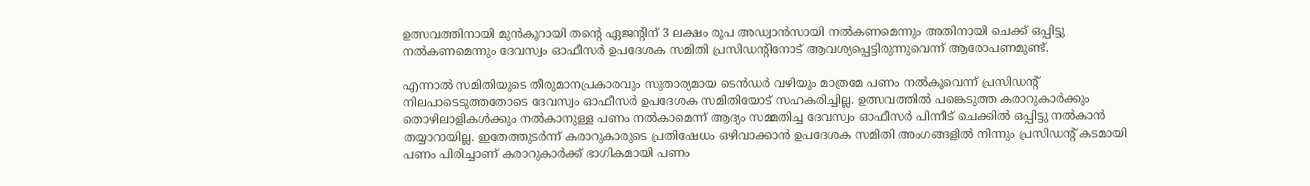ഉത്സവത്തിനായി മുൻകൂറായി തന്റെ ഏജന്റിന് 3 ലക്ഷം രൂപ അഡ്വാൻസായി നൽകണമെന്നും അതിനായി ചെക്ക് ഒപ്പിട്ടു നൽകണമെന്നും ദേവസ്വം ഓഫീസർ ഉപദേശക സമിതി പ്രസിഡന്റിനോട് ആവശ്യപ്പെട്ടിരുന്നുവെന്ന് ആരോപണമുണ്ട്.

എന്നാൽ സമിതിയുടെ തീരുമാനപ്രകാരവും സുതാര്യമായ ടെൻഡർ വഴിയും മാത്രമേ പണം നൽകൂവെന്ന് പ്രസിഡന്റ് നിലപാടെടുത്തതോടെ ദേവസ്വം ഓഫീസർ ഉപദേശക സമിതിയോട് സഹകരിച്ചില്ല. ഉത്സവത്തിൽ പങ്കെടുത്ത കരാറുകാർക്കും തൊഴിലാളികൾക്കും നൽകാനുള്ള പണം നൽകാമെന്ന് ആദ്യം സമ്മതിച്ച ദേവസ്വം ഓഫീസർ പിന്നീട് ചെക്കിൽ ഒപ്പിട്ടു നൽകാൻ തയ്യാറായില്ല. ഇതേത്തുടർന്ന് കരാറുകാരുടെ പ്രതിഷേധം ഒഴിവാക്കാൻ ഉപദേശക സമിതി അംഗങ്ങളിൽ നിന്നും പ്രസിഡന്റ് കടമായി പണം പിരിച്ചാണ് കരാറുകാർക്ക് ഭാഗികമായി പണം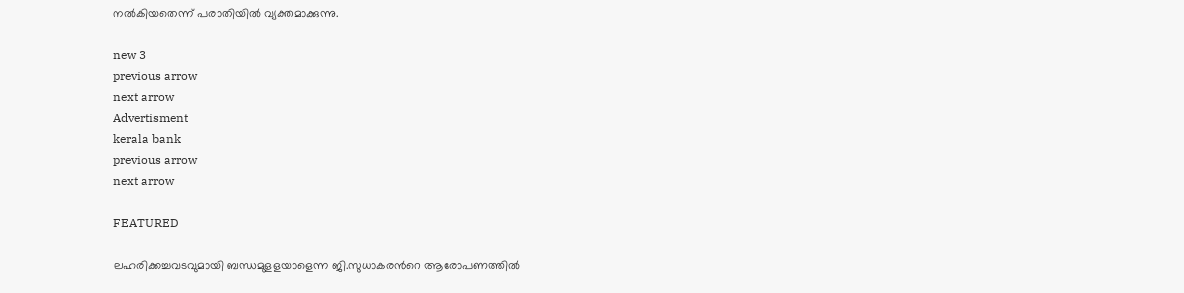നൽകിയതെന്ന് പരാതിയിൽ വ്യക്തമാക്കുന്നു.

new 3
previous arrow
next arrow
Advertisment
kerala bank
previous arrow
next arrow

FEATURED

ലഹരിക്കച്ചവടവുമായി ബന്ധമുളളയാളെന്ന ജി.സുധാകരന്‍റെ ആരോപണത്തില്‍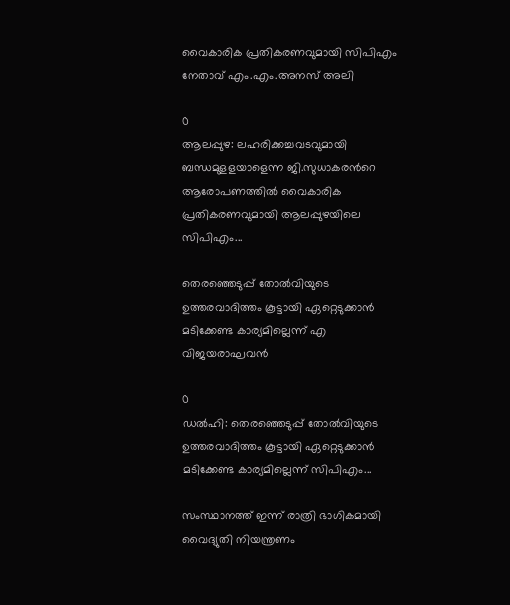വൈകാരിക പ്രതികരണവുമായി സിപിഎം നേതാവ് എം.എം.അനസ് അലി

0
ആലപ്പുഴ: ലഹരിക്കച്ചവടവുമായി ബന്ധമുളളയാളെന്ന ജി.സുധാകരന്‍റെ ആരോപണത്തില്‍ വൈകാരിക പ്രതികരണവുമായി ആലപ്പുഴയിലെ സിപിഎം...

തെരഞ്ഞെടുപ്പ് തോൽവിയുടെ ഉത്തരവാദിത്തം കൂട്ടായി ഏറ്റെടുക്കാൻ മടിക്കേണ്ട കാര്യമില്ലെന്ന് എ വിജയരാഘവൻ

0
ഡൽഹി: തെരഞ്ഞെടുപ്പ് തോൽവിയുടെ ഉത്തരവാദിത്തം കൂട്ടായി ഏറ്റെടുക്കാൻ മടിക്കേണ്ട കാര്യമില്ലെന്ന് സിപിഎം...

സംസ്ഥാനത്ത് ഇന്ന് രാത്രി ഭാഗികമായി വൈദ്യുതി നിയന്ത്രണം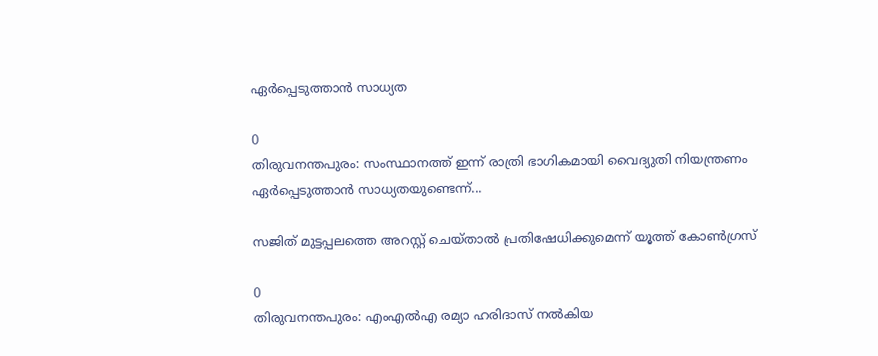ഏർപ്പെടുത്താൻ സാധ്യത

0
തിരുവനന്തപുരം: സംസ്ഥാനത്ത് ഇന്ന് രാത്രി ഭാഗികമായി വൈദ്യുതി നിയന്ത്രണം ഏർപ്പെടുത്താൻ സാധ്യതയുണ്ടെന്ന്...

സജിത് മുട്ടപ്പലത്തെ അറസ്റ്റ് ചെയ്താൽ പ്രതിഷേധിക്കുമെന്ന് യൂത്ത് കോൺഗ്രസ്

0
തിരുവനന്തപുരം: എംഎൽഎ രമ്യാ ഹരിദാസ് നൽകിയ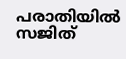പരാതിയിൽ സജിത്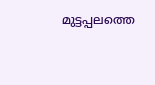മുട്ടപ്പലത്തെ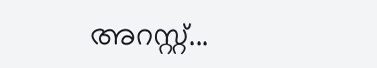അറസ്റ്റ്...